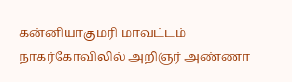கன்னியாகுமரி மாவட்டம் நாகர்கோவிலில் அறிஞர் அண்ணா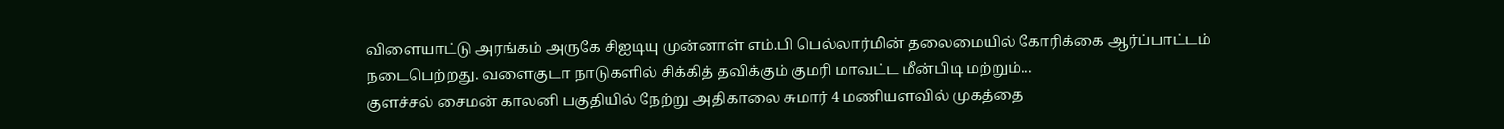விளையாட்டு அரங்கம் அருகே சிஐடியு முன்னாள் எம்.பி பெல்லார்மின் தலைமையில் கோரிக்கை ஆர்ப்பாட்டம் நடைபெற்றது. வளைகுடா நாடுகளில் சிக்கித் தவிக்கும் குமரி மாவட்ட மீன்பிடி மற்றும்...
குளச்சல் சைமன் காலனி பகுதியில் நேற்று அதிகாலை சுமார் 4 மணியளவில் முகத்தை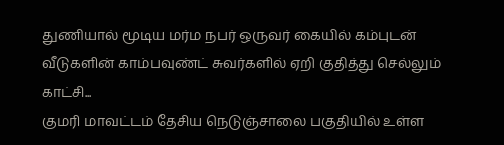துணியால் மூடிய மர்ம நபர் ஒருவர் கையில் கம்புடன் வீடுகளின் காம்பவுண்ட் சுவர்களில் ஏறி குதித்து செல்லும் காட்சி...
குமரி மாவட்டம் தேசிய நெடுஞ்சாலை பகுதியில் உள்ள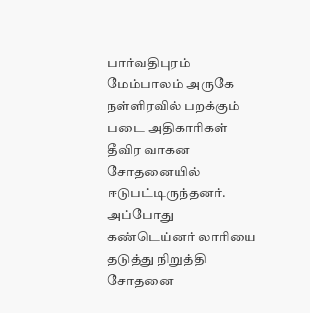பார்வதிபுரம் மேம்பாலம் அருகே நள்ளிரவில் பறக்கும் படை அதிகாரிகள் தீவிர வாகன சோதனையில் ஈடுபட்டிருந்தனர். அப்போது கண்டெய்னர் லாரியை தடுத்து நிறுத்தி சோதனை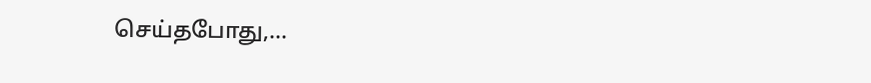செய்தபோது,...